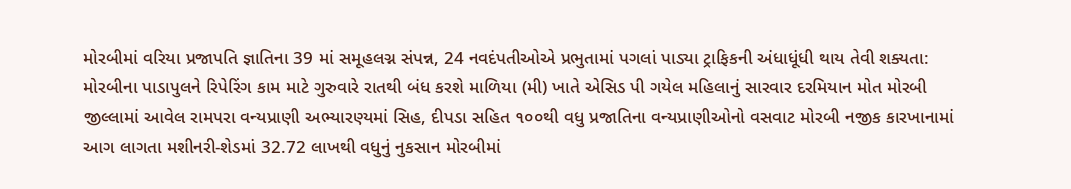મોરબીમાં વરિયા પ્રજાપતિ જ્ઞાતિના 39 માં સમૂહલગ્ન સંપન્ન, 24 નવદંપતીઓએ પ્રભુતામાં પગલાં પાડ્યા ટ્રાફિકની અંધાધૂંધી થાય તેવી શક્યતા: મોરબીના પાડાપુલને રિપેરિંગ કામ માટે ગુરુવારે રાતથી બંધ કરશે માળિયા (મી) ખાતે એસિડ પી ગયેલ મહિલાનું સારવાર દરમિયાન મોત મોરબી જીલ્લામાં આવેલ રામપરા વન્યપ્રાણી અભ્યારણ્યમાં સિહ, દીપડા સહિત ૧૦૦થી વધુ પ્રજાતિના વન્યપ્રાણીઓનો વસવાટ મોરબી નજીક કારખાનામાં આગ લાગતા મશીનરી-શેડમાં 32.72 લાખથી વધુનું નુકસાન મોરબીમાં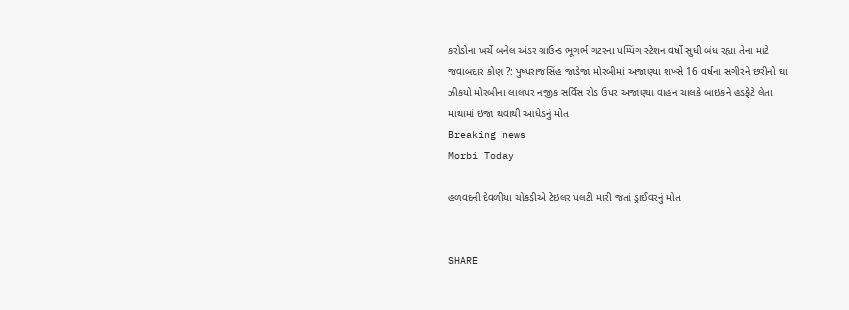કરોડોના ખર્ચે બનેલ અંડર ગ્રાઉન્ડ ભૂગર્ભ ગટરના પમ્પિંગ સ્ટેશન વર્ષો સુધી બંધ રહ્યા તેના માટે જવાબદાર કોણ ?: પુષ્પરાજસિંહ જાડેજા મોરબીમાં અજાણ્યા શખ્સે 16 વર્ષના સગીરને છરીનો ઘા ઝીકયો મોરબીના લાલપર નજીક સર્વિસ રોડ ઉપર અજાણ્યા વાહન ચાલકે બાઇકને હડફેટે લેતા માથામાં ઇજા થવાથી આધેડનું મોત
Breaking news
Morbi Today

હળવદની દેવળીયા ચોકડીએ ટેઇલર પલટી મારી જતાં ડ્રાઈવરનું મોત


SHARE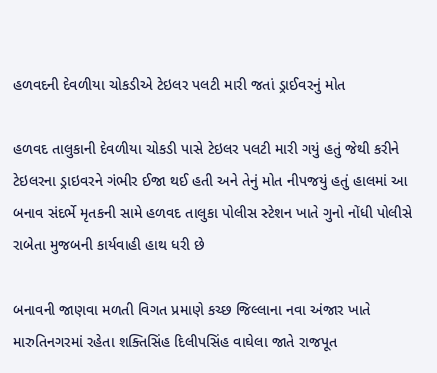હળવદની દેવળીયા ચોકડીએ ટેઇલર પલટી મારી જતાં ડ્રાઈવરનું મોત

હળવદ તાલુકાની દેવળીયા ચોકડી પાસે ટેઇલર પલટી મારી ગયું હતું જેથી કરીને ટેઇલરના ડ્રાઇવરને ગંભીર ઈજા થઈ હતી અને તેનું મોત નીપજયું હતું હાલમાં આ બનાવ સંદર્ભે મૃતકની સામે હળવદ તાલુકા પોલીસ સ્ટેશન ખાતે ગુનો નોંધી પોલીસે રાબેતા મુજબની કાર્યવાહી હાથ ધરી છે

બનાવની જાણવા મળતી વિગત પ્રમાણે કચ્છ જિલ્લાના નવા અંજાર ખાતે મારુતિનગરમાં રહેતા શક્તિસિંહ દિલીપસિંહ વાઘેલા જાતે રાજપૂત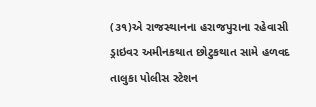(૩૧)એ રાજસ્થાનના હરાજપુરાના રહેવાસી ડ્રાઇવર અમીનકથાત છોટુકથાત સામે હળવદ તાલુકા પોલીસ સ્ટેશન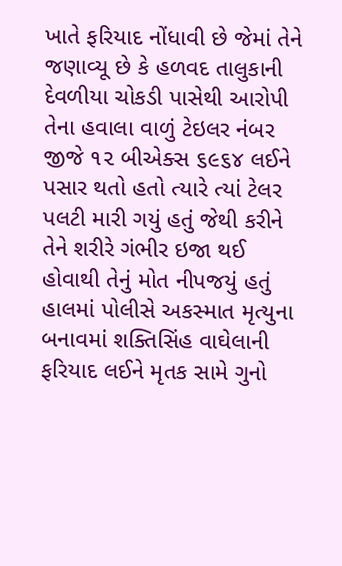ખાતે ફરિયાદ નોંધાવી છે જેમાં તેને જણાવ્યૂ છે કે હળવદ તાલુકાની દેવળીયા ચોકડી પાસેથી આરોપી તેના હવાલા વાળું ટેઇલર નંબર જીજે ૧૨ બીએક્સ ૬૯૬૪ લઈને પસાર થતો હતો ત્યારે ત્યાં ટેલર પલટી મારી ગયું હતું જેથી કરીને તેને શરીરે ગંભીર ઇજા થઈ હોવાથી તેનું મોત નીપજયું હતું હાલમાં પોલીસે અકસ્માત મૃત્યુના બનાવમાં શક્તિસિંહ વાઘેલાની ફરિયાદ લઈને મૃતક સામે ગુનો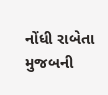નોંધી રાબેતા મુજબની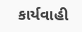કાર્યવાહી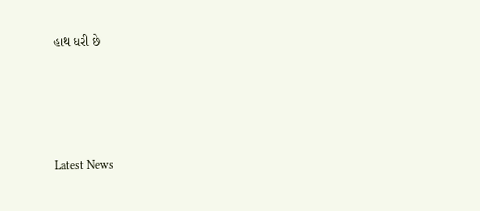હાથ ધરી છે






Latest News